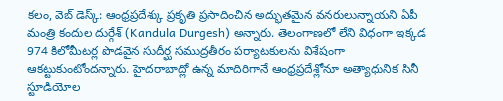కలం, వెబ్ డెస్క్: ఆంధ్రప్రదేశ్కు ప్రకృతి ప్రసాదించిన అద్భుతమైన వనరులున్నాయని ఏపీ మంత్రి కందుల దుర్గేశ్ (Kandula Durgesh) అన్నారు. తెలంగాణలో లేని విధంగా ఇక్కడ 974 కిలోమీటర్ల పొడవైన సుదీర్ఘ సముద్రతీరం పర్యాటకులను విశేషంగా ఆకట్టుకుంటోందన్నారు. హైదరాబాద్లో ఉన్న మాదిరిగానే ఆంధ్రప్రదేశ్లోనూ అత్యాధునిక సినీ స్టూడియోల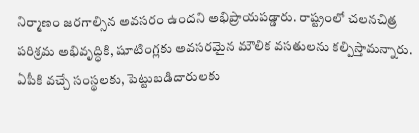నిర్మాణం జరగాల్సిన అవసరం ఉందని అభిప్రాయపడ్డారు. రాష్ట్రంలో చలనచిత్ర పరిశ్రమ అభివృద్ధికి, షూటింగ్లకు అవసరమైన మౌలిక వసతులను కల్పిస్తామన్నారు. ఏపీకి వచ్చే సంస్థలకు, పెట్టుబడిదారులకు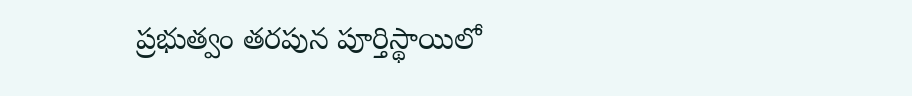ప్రభుత్వం తరపున పూర్తిస్థాయిలో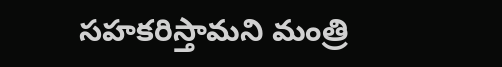సహకరిస్తామని మంత్రి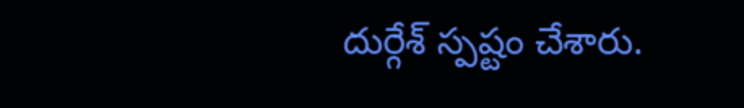దుర్గేశ్ స్పష్టం చేశారు.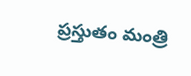ప్రస్తుతం మంత్రి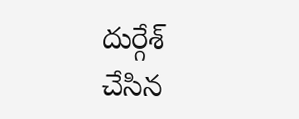దుర్గేశ్ చేసిన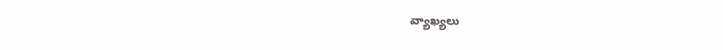వ్యాఖ్యలు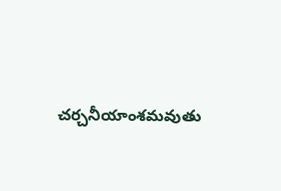చర్చనీయాంశమవుతు